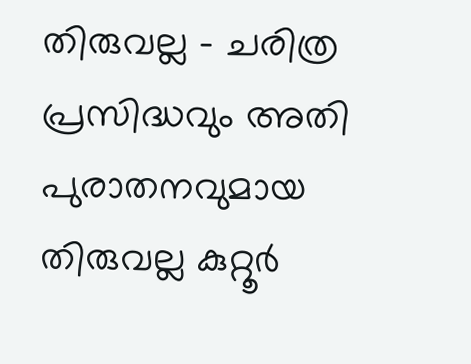തിരുവല്ല – ചരിത്ര പ്രസിദ്ധവും അതി പുരാതനവുമായ തിരുവല്ല കുറ്റൂർ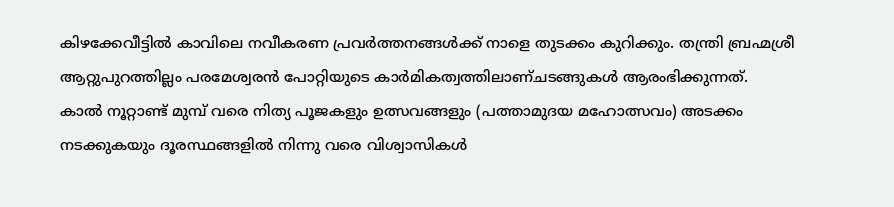കിഴക്കേവീട്ടിൽ കാവിലെ നവീകരണ പ്രവർത്തനങ്ങൾക്ക് നാളെ തുടക്കം കുറിക്കും. തന്ത്രി ബ്രഹ്മശ്രീ ആറ്റുപുറത്തില്ലം പരമേശ്വരൻ പോറ്റിയുടെ കാർമികത്വത്തിലാണ്ചടങ്ങുകൾ ആരംഭിക്കുന്നത്.
കാൽ നൂറ്റാണ്ട് മുമ്പ് വരെ നിത്യ പൂജകളും ഉത്സവങ്ങളും (പത്താമുദയ മഹോത്സവം) അടക്കം നടക്കുകയും ദൂരസ്ഥങ്ങളിൽ നിന്നു വരെ വിശ്വാസികൾ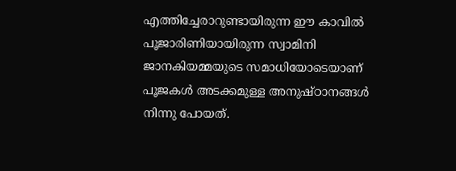എത്തിച്ചേരാറുണ്ടായിരുന്ന ഈ കാവിൽ പൂജാരിണിയായിരുന്ന സ്വാമിനി ജാനകിയമ്മയുടെ സമാധിയോടെയാണ് പൂജകൾ അടക്കമുള്ള അനുഷ്ഠാനങ്ങൾ നിന്നു പോയത്.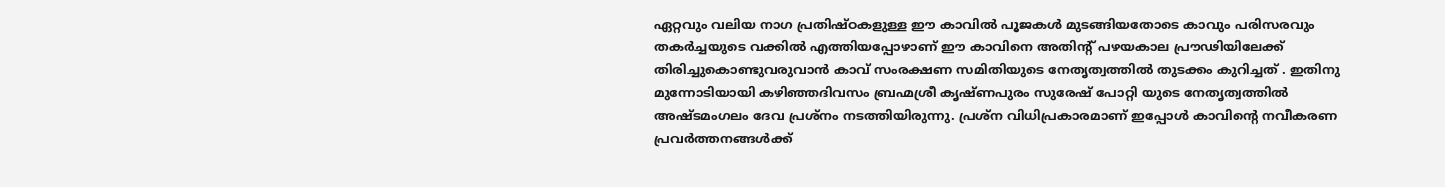ഏറ്റവും വലിയ നാഗ പ്രതിഷ്ഠകളുള്ള ഈ കാവിൽ പൂജകൾ മുടങ്ങിയതോടെ കാവും പരിസരവും തകർച്ചയുടെ വക്കിൽ എത്തിയപ്പോഴാണ് ഈ കാവിനെ അതിൻ്റ് പഴയകാല പ്രൗഢിയിലേക്ക് തിരിച്ചുകൊണ്ടുവരുവാൻ കാവ് സംരക്ഷണ സമിതിയുടെ നേതൃത്വത്തിൽ തുടക്കം കുറിച്ചത് . ഇതിനു മുന്നോടിയായി കഴിഞ്ഞദിവസം ബ്രഹ്മശ്രീ കൃഷ്ണപുരം സുരേഷ് പോറ്റി യുടെ നേതൃത്വത്തിൽ അഷ്ടമംഗലം ദേവ പ്രശ്നം നടത്തിയിരുന്നു. പ്രശ്ന വിധിപ്രകാരമാണ് ഇപ്പോൾ കാവിന്റെ നവീകരണ പ്രവർത്തനങ്ങൾക്ക്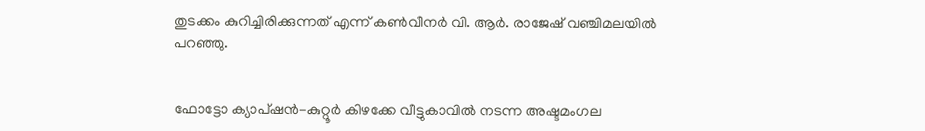തുടക്കം കുറിച്ചിരിക്കുന്നത് എന്ന് കൺവീനർ വി. ആർ. രാജേഷ് വഞ്ചിമലയിൽ പറഞ്ഞു.


ഫോട്ടോ ക്യാപ്ഷൻ-കുറ്റൂർ കിഴക്കേ വീട്ടുകാവിൽ നടന്ന അഷ്ടമംഗല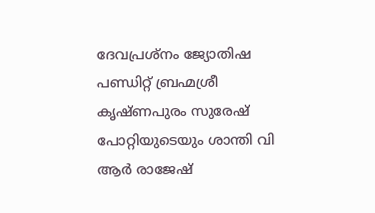ദേവപ്രശ്നം ജ്യോതിഷ പണ്ഡിറ്റ് ബ്രഹ്മശ്രീ കൃഷ്ണപുരം സുരേഷ് പോറ്റിയുടെയും ശാന്തി വി ആർ രാജേഷ്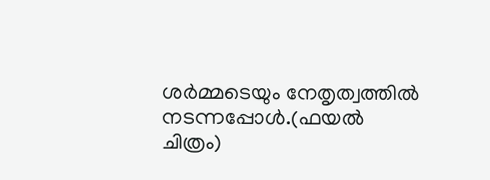ശർമ്മടെയും നേതൃത്വത്തിൽ നടന്നപ്പോൾ.(ഫയൽ ചിത്രം)